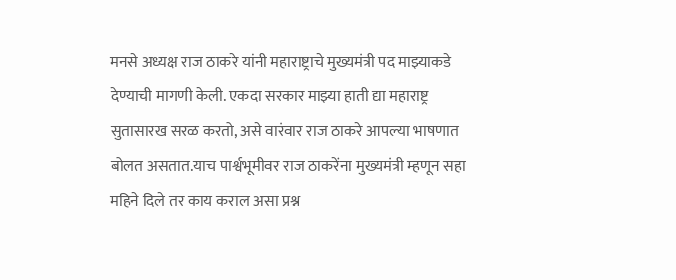मनसे अध्यक्ष राज ठाकरे यांनी महाराष्ट्राचे मुख्यमंत्री पद माझ्याकडे देण्याची मागणी केली. एकदा सरकार माझ्या हाती द्या महाराष्ट्र सुतासारख सरळ करतो, असे वारंवार राज ठाकरे आपल्या भाषणात बोलत असतात.याच पार्श्वभूमीवर राज ठाकरेंना मुख्यमंत्री म्हणून सहा महिने दिले तर काय कराल असा प्रश्न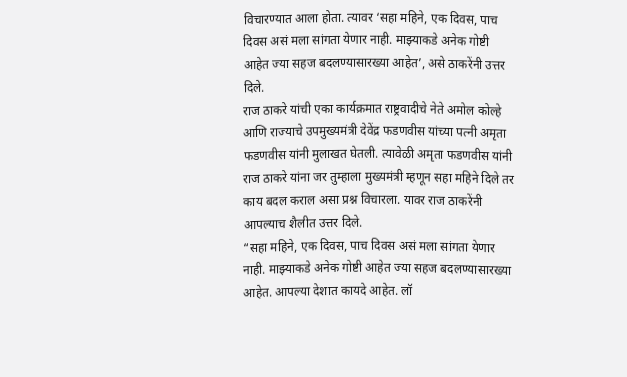विचारण्यात आला होता. त्यावर ‘सहा महिने, एक दिवस, पाच दिवस असं मला सांगता येणार नाही. माझ्याकडे अनेक गोष्टी आहेत ज्या सहज बदलण्यासारख्या आहेत’, असे ठाकरेंनी उत्तर दिले.
राज ठाकरे यांची एका कार्यक्रमात राष्ट्रवादीचे नेते अमोल कोल्हे आणि राज्याचे उपमुख्यमंत्री देवेंद्र फडणवीस यांच्या पत्नी अमृता फडणवीस यांनी मुलाखत घेतली. त्यावेळी अमृता फडणवीस यांनी राज ठाकरे यांना जर तुम्हाला मुख्यमंत्री म्हणून सहा महिने दिले तर काय बदल कराल असा प्रश्न विचारला. यावर राज ठाकरेंनी आपल्याच शैलीत उत्तर दिले.
“सहा महिने, एक दिवस, पाच दिवस असं मला सांगता येणार नाही. माझ्याकडे अनेक गोष्टी आहेत ज्या सहज बदलण्यासारख्या आहेत. आपल्या देशात कायदे आहेत. लॉ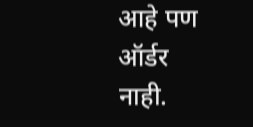आहे पण ऑर्डर नाही.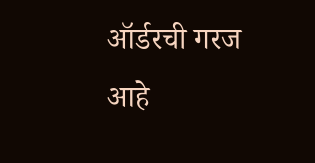ऑर्डरची गरज आहे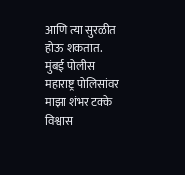आणि त्या सुरळीत होऊ शकतात. मुंबई पोलीस महाराष्ट्र पोलिसांवर माझा शंभर टक्के विश्वास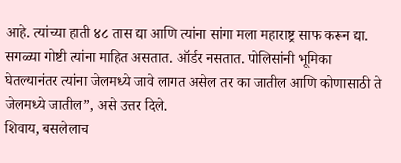आहे. त्यांच्या हाती ४८ तास द्या आणि त्यांना सांगा मला महाराष्ट्र साफ करून द्या. सगळ्या गोष्टी त्यांना माहित असतात. ऑर्डर नसतात. पोलिसांनी भूमिका घेतल्यानंतर त्यांना जेलमध्ये जावे लागत असेल तर का जातील आणि कोणासाठी ते जेलमध्ये जातील”, असे उत्तर दिले.
शिवाय, बसलेलाच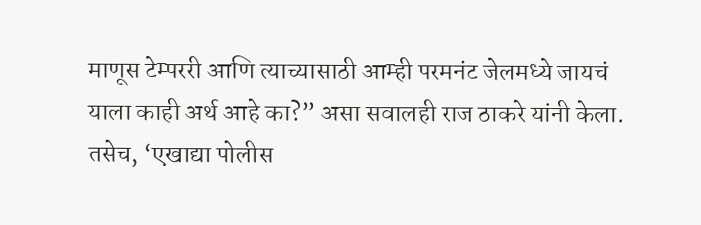माणूस टेम्पररी आणि त्याच्यासाठी आम्ही परमनंट जेलमध्ये जायचं याला काही अर्थ आहे का?” असा सवालही राज ठाकरे यांनी केला. तसेच, ‘एखाद्या पोलीस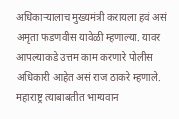अधिकाऱ्यालाच मुख्यमंत्री करायला हवं असं अमृता फडणवीस यावेळी म्हणाल्या. यावर आपल्याकडे उत्तम काम करणारे पोलीस अधिकारी आहेत असं राज ठाकरे म्हणाले. महाराष्ट्र त्याबाबतीत भाग्यवान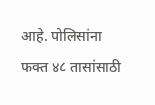आहे. पोलिसांना फक्त ४८ तासांसाठी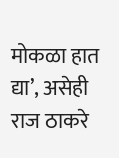मोकळा हात द्या’, असेही राज ठाकरे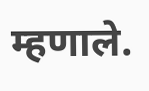म्हणाले.